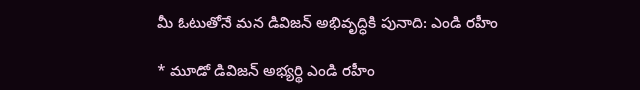మీ ఓటుతోనే మన డివిజన్ అభివృద్ధికి పునాది: ఎండి రహీం

* మూడో డివిజన్ అభ్యర్థి ఎండి రహీం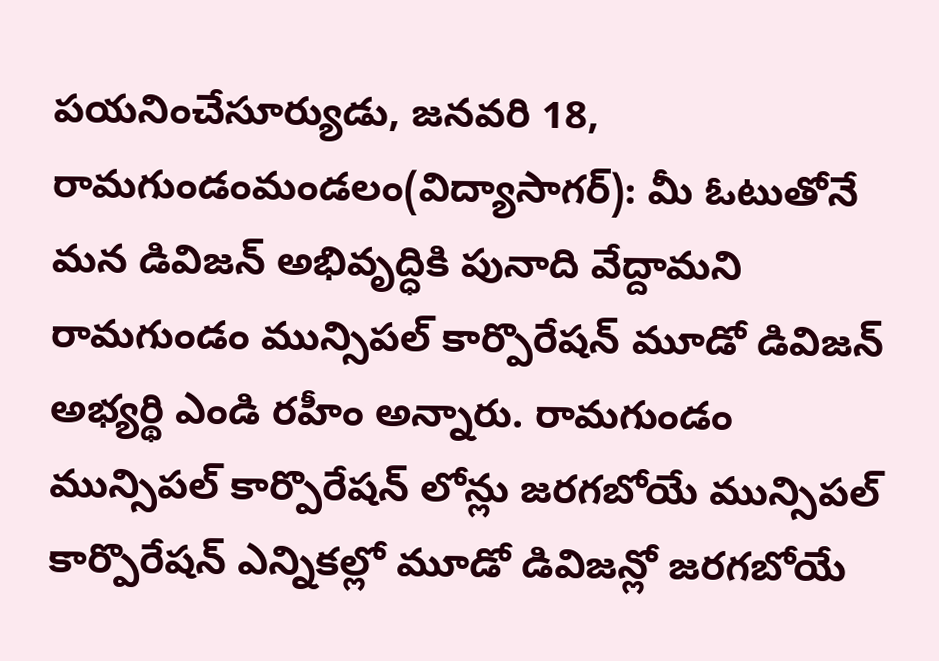పయనించేసూర్యుడు, జనవరి 18, రామగుండంమండలం(విద్యాసాగర్): మీ ఓటుతోనే మన డివిజన్ అభివృద్ధికి పునాది వేద్దామని రామగుండం మున్సిపల్ కార్పొరేషన్ మూడో డివిజన్ అభ్యర్థి ఎండి రహీం అన్నారు. రామగుండం మున్సిపల్ కార్పొరేషన్ లోన్లు జరగబోయే మున్సిపల్ కార్పొరేషన్ ఎన్నికల్లో మూడో డివిజన్లో జరగబోయే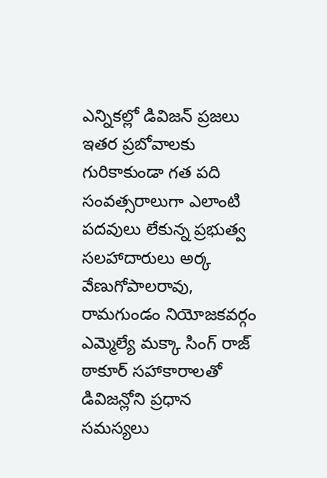ఎన్నికల్లో డివిజన్ ప్రజలు ఇతర ప్రబోవాలకు గురికాకుండా గత పది సంవత్సరాలుగా ఎలాంటి పదవులు లేకున్న ప్రభుత్వ సలహాదారులు అర్క వేణుగోపాలరావు, రామగుండం నియోజకవర్గం ఎమ్మెల్యే మక్కా సింగ్ రాజ్ ఠాకూర్ సహాకారాలతో డివిజన్లోని ప్రధాన సమస్యలు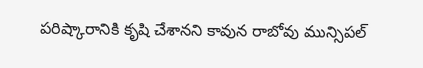పరిష్కారానికి కృషి చేశానని కావున రాబోవు మున్సిపల్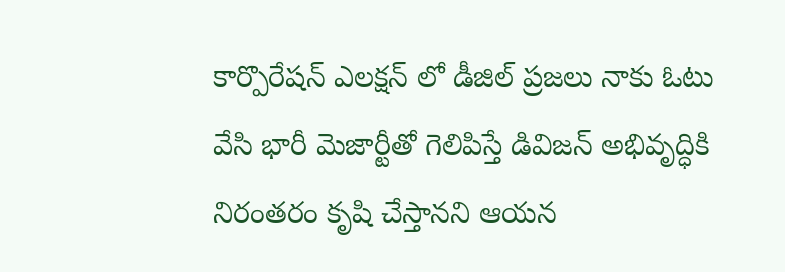కార్పొరేషన్ ఎలక్షన్ లో డీజిల్ ప్రజలు నాకు ఓటు వేసి భారీ మెజార్టీతో గెలిపిస్తే డివిజన్ అభివృద్ధికి నిరంతరం కృషి చేస్తానని ఆయన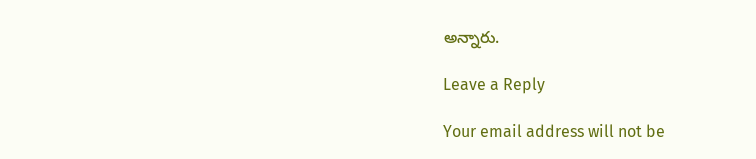అన్నారు.

Leave a Reply

Your email address will not be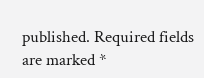published. Required fields are marked *